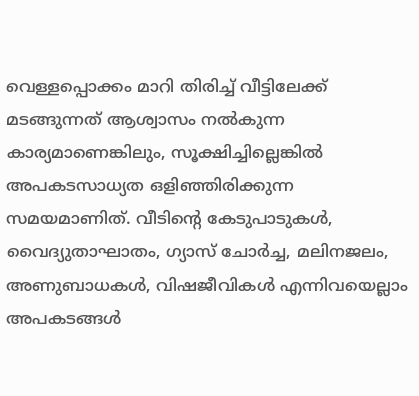വെള്ളപ്പൊക്കം മാറി തിരിച്ച് വീട്ടിലേക്ക് മടങ്ങുന്നത് ആശ്വാസം നൽകുന്ന കാര്യമാണെങ്കിലും, സൂക്ഷിച്ചില്ലെങ്കിൽ അപകടസാധ്യത ഒളിഞ്ഞിരിക്കുന്ന സമയമാണിത്. വീടിന്റെ കേടുപാടുകൾ, വൈദ്യുതാഘാതം, ഗ്യാസ് ചോർച്ച, മലിനജലം, അണുബാധകൾ, വിഷജീവികൾ എന്നിവയെല്ലാം അപകടങ്ങൾ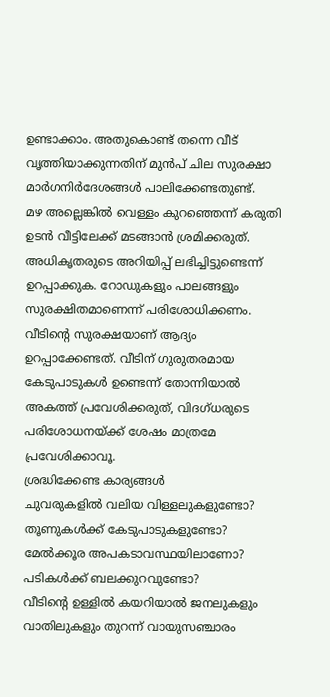ഉണ്ടാക്കാം. അതുകൊണ്ട് തന്നെ വീട് വൃത്തിയാക്കുന്നതിന് മുൻപ് ചില സുരക്ഷാ മാർഗനിർദേശങ്ങൾ പാലിക്കേണ്ടതുണ്ട്.
മഴ അല്ലെങ്കിൽ വെള്ളം കുറഞ്ഞെന്ന് കരുതി ഉടൻ വീട്ടിലേക്ക് മടങ്ങാൻ ശ്രമിക്കരുത്. അധികൃതരുടെ അറിയിപ്പ് ലഭിച്ചിട്ടുണ്ടെന്ന് ഉറപ്പാക്കുക. റോഡുകളും പാലങ്ങളും സുരക്ഷിതമാണെന്ന് പരിശോധിക്കണം.
വീടിന്റെ സുരക്ഷയാണ് ആദ്യം ഉറപ്പാക്കേണ്ടത്. വീടിന് ഗുരുതരമായ കേടുപാടുകൾ ഉണ്ടെന്ന് തോന്നിയാൽ അകത്ത് പ്രവേശിക്കരുത്, വിദഗ്ധരുടെ പരിശോധനയ്ക്ക് ശേഷം മാത്രമേ പ്രവേശിക്കാവൂ.
ശ്രദ്ധിക്കേണ്ട കാര്യങ്ങൾ
ചുവരുകളിൽ വലിയ വിള്ളലുകളുണ്ടോ?
തൂണുകൾക്ക് കേടുപാടുകളുണ്ടോ?
മേൽക്കൂര അപകടാവസ്ഥയിലാണോ?
പടികൾക്ക് ബലക്കുറവുണ്ടോ?
വീടിന്റെ ഉള്ളിൽ കയറിയാൽ ജനലുകളും വാതിലുകളും തുറന്ന് വായുസഞ്ചാരം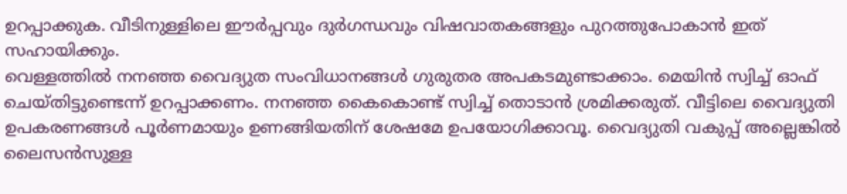ഉറപ്പാക്കുക. വീടിനുള്ളിലെ ഈർപ്പവും ദുർഗന്ധവും വിഷവാതകങ്ങളും പുറത്തുപോകാൻ ഇത് സഹായിക്കും.
വെള്ളത്തിൽ നനഞ്ഞ വൈദ്യുത സംവിധാനങ്ങൾ ഗുരുതര അപകടമുണ്ടാക്കാം. മെയിൻ സ്വിച്ച് ഓഫ് ചെയ്തിട്ടുണ്ടെന്ന് ഉറപ്പാക്കണം. നനഞ്ഞ കൈകൊണ്ട് സ്വിച്ച് തൊടാൻ ശ്രമിക്കരുത്. വീട്ടിലെ വൈദ്യുതി ഉപകരണങ്ങൾ പൂർണമായും ഉണങ്ങിയതിന് ശേഷമേ ഉപയോഗിക്കാവൂ. വൈദ്യുതി വകുപ്പ് അല്ലെങ്കിൽ ലൈസൻസുള്ള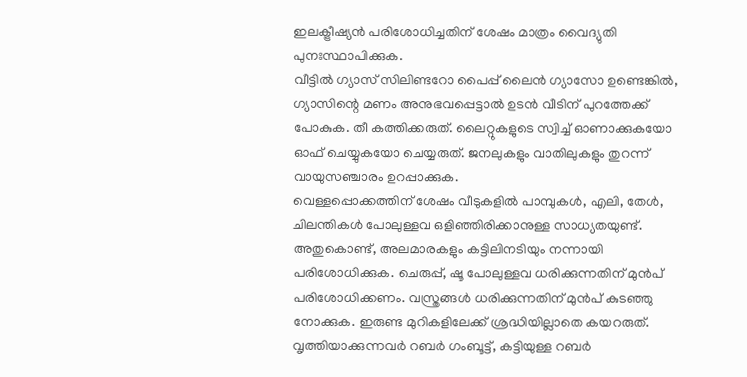ഇലക്ട്രീഷ്യൻ പരിശോധിച്ചതിന് ശേഷം മാത്രം വൈദ്യുതി പുനഃസ്ഥാപിക്കുക.
വീട്ടിൽ ഗ്യാസ് സിലിണ്ടറോ പൈപ്പ് ലൈൻ ഗ്യാസോ ഉണ്ടെങ്കിൽ, ഗ്യാസിന്റെ മണം അനുഭവപ്പെട്ടാൽ ഉടൻ വീടിന് പുറത്തേക്ക് പോകുക. തീ കത്തിക്കരുത്. ലൈറ്റുകളുടെ സ്വിച്ച് ഓണാക്കുകയോ ഓഫ് ചെയ്യുകയോ ചെയ്യരുത്. ജനലുകളും വാതിലുകളും തുറന്ന് വായുസഞ്ചാരം ഉറപ്പാക്കുക.
വെള്ളപ്പൊക്കത്തിന് ശേഷം വീടുകളിൽ പാമ്പുകൾ, എലി, തേൾ, ചിലന്തികൾ പോലുള്ളവ ഒളിഞ്ഞിരിക്കാനുള്ള സാധ്യതയുണ്ട്. അതുകൊണ്ട്, അലമാരകളും കട്ടിലിനടിയും നന്നായി പരിശോധിക്കുക. ചെരുപ്പ്, ഷൂ പോലുള്ളവ ധരിക്കുന്നതിന് മുൻപ് പരിശോധിക്കണം. വസ്ത്രങ്ങൾ ധരിക്കുന്നതിന് മുൻപ് കുടഞ്ഞു നോക്കുക. ഇരുണ്ട മുറികളിലേക്ക് ശ്രദ്ധിയില്ലാതെ കയറരുത്.
വൃത്തിയാക്കുന്നവർ റബർ ഗംബൂട്ട്, കട്ടിയുള്ള റബർ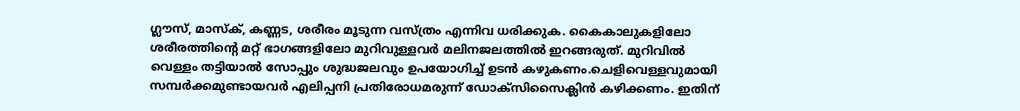ഗ്ലൗസ്, മാസ്ക്, കണ്ണട, ശരീരം മൂടുന്ന വസ്ത്രം എന്നിവ ധരിക്കുക. കൈകാലുകളിലോ ശരീരത്തിന്റെ മറ്റ് ഭാഗങ്ങളിലോ മുറിവുള്ളവർ മലിനജലത്തിൽ ഇറങ്ങരുത്. മുറിവിൽ വെള്ളം തട്ടിയാൽ സോപ്പും ശുദ്ധജലവും ഉപയോഗിച്ച് ഉടൻ കഴുകണം.ചെളിവെള്ളവുമായി സമ്പർക്കമുണ്ടായവർ എലിപ്പനി പ്രതിരോധമരുന്ന് ഡോക്സിസൈക്ലിൻ കഴിക്കണം. ഇതിന്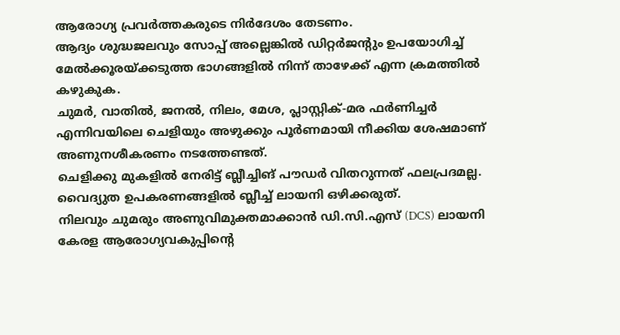ആരോഗ്യ പ്രവർത്തകരുടെ നിർദേശം തേടണം.
ആദ്യം ശുദ്ധജലവും സോപ്പ് അല്ലെങ്കിൽ ഡിറ്റർജന്റും ഉപയോഗിച്ച് മേൽക്കൂരയ്ക്കടുത്ത ഭാഗങ്ങളിൽ നിന്ന് താഴേക്ക് എന്ന ക്രമത്തിൽ കഴുകുക.
ചുമർ, വാതിൽ, ജനൽ, നിലം, മേശ, പ്ലാസ്റ്റിക്-മര ഫർണിച്ചർ എന്നിവയിലെ ചെളിയും അഴുക്കും പൂർണമായി നീക്കിയ ശേഷമാണ് അണുനശീകരണം നടത്തേണ്ടത്.
ചെളിക്കു മുകളിൽ നേരിട്ട് ബ്ലീച്ചിങ് പൗഡർ വിതറുന്നത് ഫലപ്രദമല്ല.
വൈദ്യുത ഉപകരണങ്ങളിൽ ബ്ലീച്ച് ലായനി ഒഴിക്കരുത്.
നിലവും ചുമരും അണുവിമുക്തമാക്കാൻ ഡി.സി.എസ് (DCS) ലായനി
കേരള ആരോഗ്യവകുപ്പിന്റെ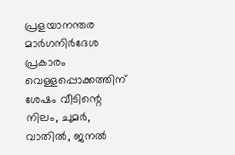പ്രളയാനന്തര മാർഗനിർദേശ പ്രകാരം വെള്ളപ്പൊക്കത്തിന് ശേഷം വീടിന്റെ നിലം, ചുമർ, വാതിൽ, ജനൽ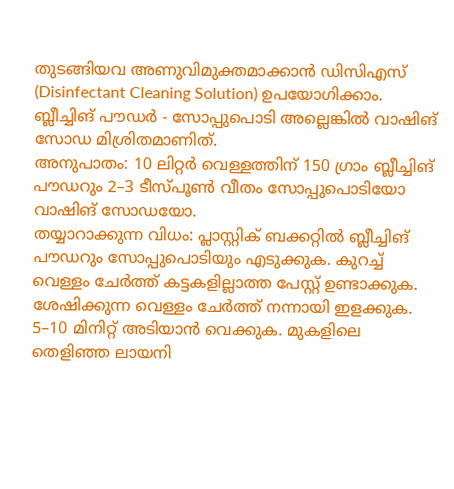തുടങ്ങിയവ അണുവിമുക്തമാക്കാൻ ഡിസിഎസ് (Disinfectant Cleaning Solution) ഉപയോഗിക്കാം.
ബ്ലീച്ചിങ് പൗഡർ - സോപ്പുപൊടി അല്ലെങ്കിൽ വാഷിങ് സോഡ മിശ്രിതമാണിത്.
അനുപാതം: 10 ലിറ്റർ വെള്ളത്തിന് 150 ഗ്രാം ബ്ലീച്ചിങ് പൗഡറും 2–3 ടീസ്പൂൺ വീതം സോപ്പുപൊടിയോ വാഷിങ് സോഡയോ.
തയ്യാറാക്കുന്ന വിധം: പ്ലാസ്റ്റിക് ബക്കറ്റിൽ ബ്ലീച്ചിങ് പൗഡറും സോപ്പുപൊടിയും എടുക്കുക. കുറച്ച് വെള്ളം ചേർത്ത് കട്ടകളില്ലാത്ത പേസ്റ്റ് ഉണ്ടാക്കുക. ശേഷിക്കുന്ന വെള്ളം ചേർത്ത് നന്നായി ഇളക്കുക.
5–10 മിനിറ്റ് അടിയാൻ വെക്കുക. മുകളിലെ തെളിഞ്ഞ ലായനി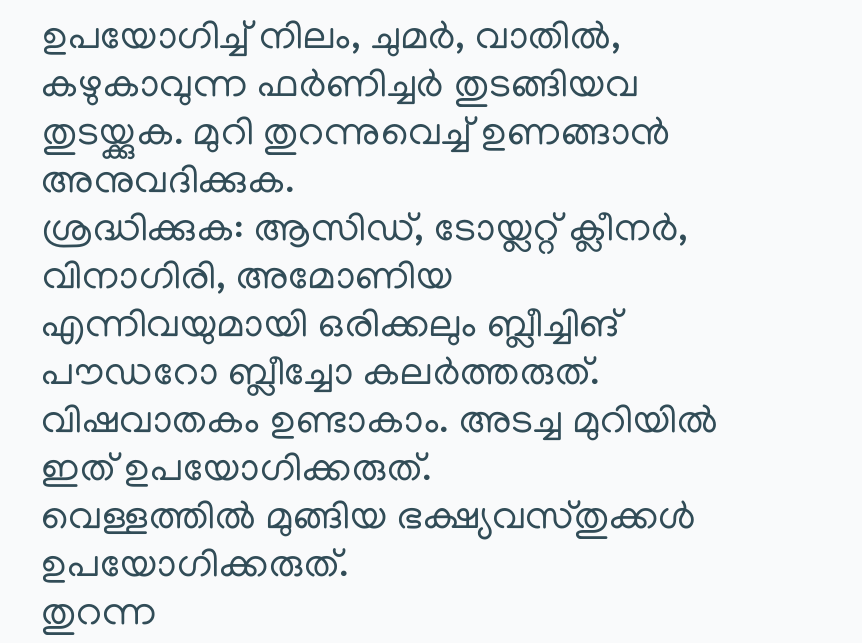ഉപയോഗിച്ച് നിലം, ചുമർ, വാതിൽ, കഴുകാവുന്ന ഫർണിച്ചർ തുടങ്ങിയവ തുടയ്ക്കുക. മുറി തുറന്നുവെച്ച് ഉണങ്ങാൻ അനുവദിക്കുക.
ശ്രദ്ധിക്കുക: ആസിഡ്, ടോയ്ലറ്റ് ക്ലീനർ, വിനാഗിരി, അമോണിയ എന്നിവയുമായി ഒരിക്കലും ബ്ലീച്ചിങ് പൗഡറോ ബ്ലീച്ചോ കലർത്തരുത്. വിഷവാതകം ഉണ്ടാകാം. അടച്ച മുറിയിൽ ഇത് ഉപയോഗിക്കരുത്.
വെള്ളത്തിൽ മുങ്ങിയ ഭക്ഷ്യവസ്തുക്കൾ ഉപയോഗിക്കരുത്.
തുറന്ന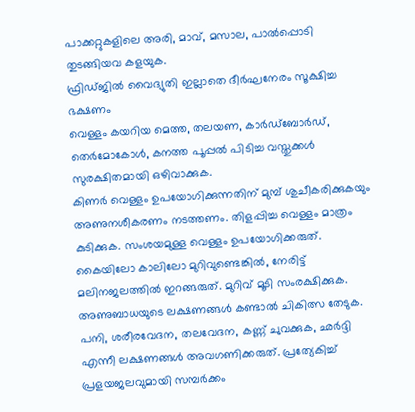പാക്കറ്റുകളിലെ അരി, മാവ്, മസാല, പാൽപ്പൊടി തുടങ്ങിയവ കളയുക.
ഫ്രിഡ്ജിൽ വൈദ്യുതി ഇല്ലാതെ ദീർഘനേരം സൂക്ഷിച്ച ഭക്ഷണം
വെള്ളം കയറിയ മെത്ത, തലയണ, കാർഡ്ബോർഡ്, തെർമോകോൾ, കനത്ത പൂപ്പൽ പിടിച്ച വസ്തുക്കൾ സുരക്ഷിതമായി ഒഴിവാക്കുക.
കിണർ വെള്ളം ഉപയോഗിക്കുന്നതിന് മുമ്പ് ശുചീകരിക്കുകയും അണുനശീകരണം നടത്തണം. തിളപ്പിച്ച വെള്ളം മാത്രം കുടിക്കുക. സംശയമുള്ള വെള്ളം ഉപയോഗിക്കരുത്.
കൈയിലോ കാലിലോ മുറിവുണ്ടെങ്കിൽ, നേരിട്ട് മലിനജലത്തിൽ ഇറങ്ങരുത്. മുറിവ് മൂടി സംരക്ഷിക്കുക. അണുബാധയുടെ ലക്ഷണങ്ങൾ കണ്ടാൽ ചികിത്സ തേടുക. പനി, ശരീരവേദന, തലവേദന, കണ്ണ് ചുവക്കുക, ഛർദ്ദി എന്നീ ലക്ഷണങ്ങൾ അവഗണിക്കരുത്. പ്രത്യേകിച്ച് പ്രളയജലവുമായി സമ്പർക്കം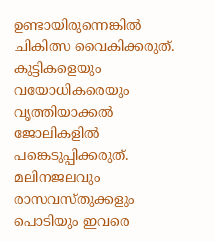ഉണ്ടായിരുന്നെങ്കിൽ ചികിത്സ വൈകിക്കരുത്.
കുട്ടികളെയും വയോധികരെയും വൃത്തിയാക്കൽ ജോലികളിൽ പങ്കെടുപ്പിക്കരുത്. മലിനജലവും രാസവസ്തുക്കളും പൊടിയും ഇവരെ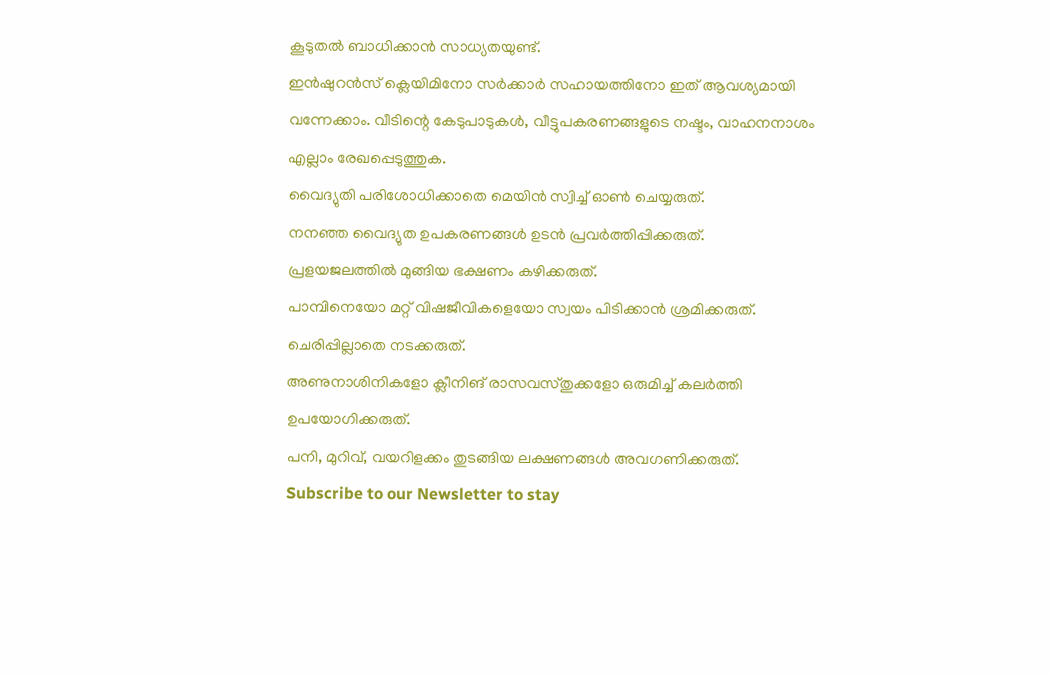കൂടുതൽ ബാധിക്കാൻ സാധ്യതയുണ്ട്.
ഇൻഷുറൻസ് ക്ലെയിമിനോ സർക്കാർ സഹായത്തിനോ ഇത് ആവശ്യമായി വന്നേക്കാം. വീടിന്റെ കേടുപാടുകൾ, വീട്ടുപകരണങ്ങളുടെ നഷ്ടം, വാഹനനാശം എല്ലാം രേഖപ്പെടുത്തുക.
വൈദ്യുതി പരിശോധിക്കാതെ മെയിൻ സ്വിച്ച് ഓൺ ചെയ്യരുത്.
നനഞ്ഞ വൈദ്യുത ഉപകരണങ്ങൾ ഉടൻ പ്രവർത്തിപ്പിക്കരുത്.
പ്രളയജലത്തിൽ മുങ്ങിയ ഭക്ഷണം കഴിക്കരുത്.
പാമ്പിനെയോ മറ്റ് വിഷജീവികളെയോ സ്വയം പിടിക്കാൻ ശ്രമിക്കരുത്.
ചെരിപ്പില്ലാതെ നടക്കരുത്.
അണുനാശിനികളോ ക്ലീനിങ് രാസവസ്തുക്കളോ ഒരുമിച്ച് കലർത്തി ഉപയോഗിക്കരുത്.
പനി, മുറിവ്, വയറിളക്കം തുടങ്ങിയ ലക്ഷണങ്ങൾ അവഗണിക്കരുത്.
Subscribe to our Newsletter to stay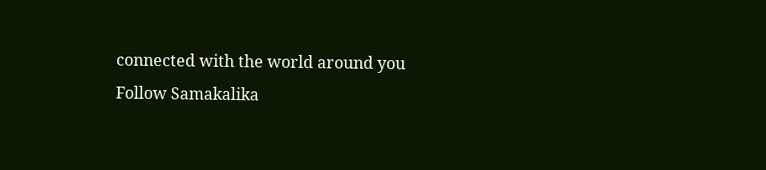connected with the world around you
Follow Samakalika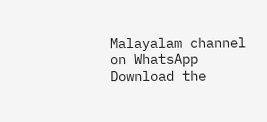Malayalam channel on WhatsApp
Download the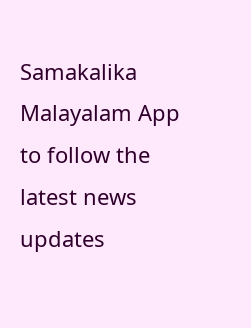Samakalika Malayalam App to follow the latest news updates